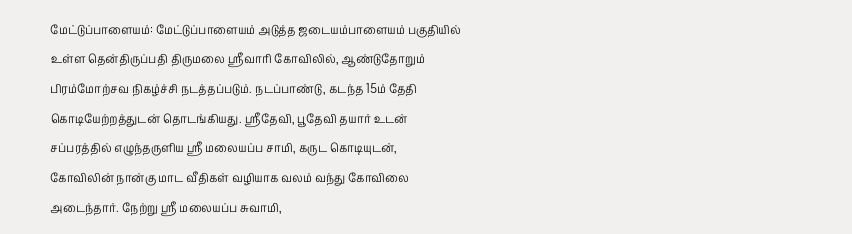மேட்டுப்பாளையம்: மேட்டுப்பாளையம் அடுத்த ஜடையம்பாளையம் பகுதியில் உள்ள தென்திருப்பதி திருமலை ஸ்ரீவாரி கோவிலில், ஆண்டுதோறும் பிரம்மோற்சவ நிகழ்ச்சி நடத்தப்படும். நடப்பாண்டு, கடந்த 15ம் தேதி கொடியேற்றத்துடன் தொடங்கியது. ஸ்ரீதேவி, பூதேவி தயார் உடன் சப்பரத்தில் எழுந்தருளிய ஸ்ரீ மலையப்ப சாமி, கருட கொடியுடன், கோவிலின் நான்கு மாட வீதிகள் வழியாக வலம் வந்து கோவிலை அடைந்தார். நேற்று ஸ்ரீ மலையப்ப சுவாமி,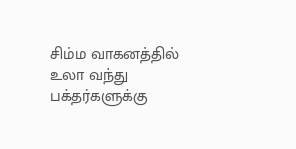சிம்ம வாகனத்தில் உலா வந்து பக்தர்களுக்கு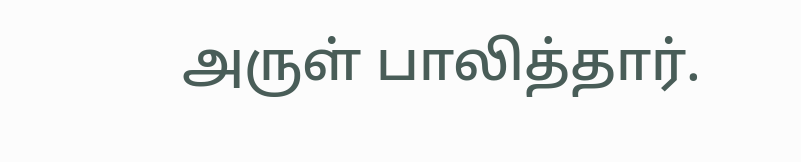அருள் பாலித்தார்.